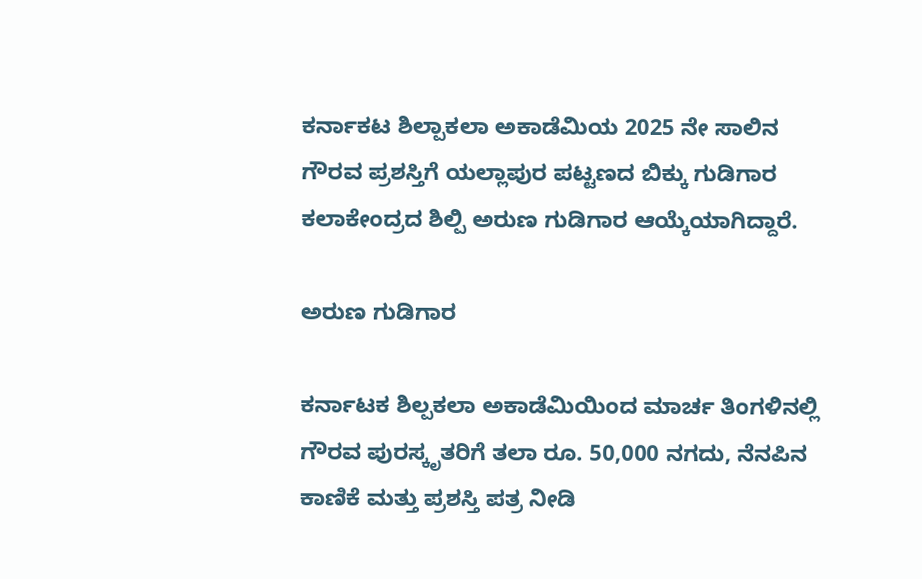ಕರ್ನಾಕಟ ಶಿಲ್ಪಾಕಲಾ ಅಕಾಡೆಮಿಯ 2025 ನೇ ಸಾಲಿನ ಗೌರವ ಪ್ರಶಸ್ತಿಗೆ ಯಲ್ಲಾಪುರ ಪಟ್ಟಣದ ಬಿಕ್ಕು ಗುಡಿಗಾರ ಕಲಾಕೇಂದ್ರದ ಶಿಲ್ಪಿ ಅರುಣ ಗುಡಿಗಾರ ಆಯ್ಕೆಯಾಗಿದ್ದಾರೆ.

ಅರುಣ ಗುಡಿಗಾರ

ಕರ್ನಾಟಕ ಶಿಲ್ಪಕಲಾ ಅಕಾಡೆಮಿಯಿಂದ ಮಾರ್ಚ ತಿಂಗಳಿನಲ್ಲಿ ಗೌರವ ಪುರಸ್ಕೃತರಿಗೆ ತಲಾ ರೂ. 50,000 ನಗದು, ನೆನಪಿನ ಕಾಣಿಕೆ ಮತ್ತು ಪ್ರಶಸ್ತಿ ಪತ್ರ ನೀಡಿ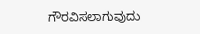ಗೌರವಿಸಲಾಗುವುದು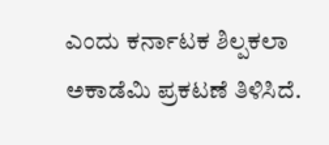ಎಂದು ಕರ್ನಾಟಕ ಶಿಲ್ಪಕಲಾ ಅಕಾಡೆಮಿ ಪ್ರಕಟಣೆ ತಿಳಿಸಿದೆ.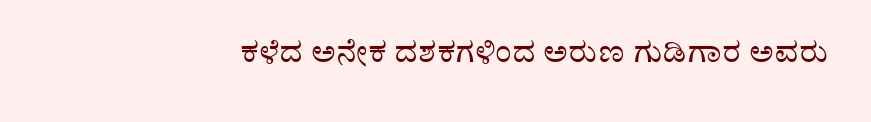ಕಳೆದ ಅನೇಕ ದಶಕಗಳಿಂದ ಅರುಣ ಗುಡಿಗಾರ ಅವರು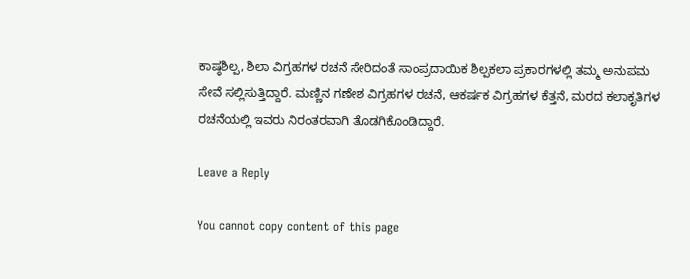ಕಾಷ್ಠಶಿಲ್ಪ, ಶಿಲಾ ವಿಗ್ರಹಗಳ ರಚನೆ ಸೇರಿದಂತೆ ಸಾಂಪ್ರದಾಯಿಕ ಶಿಲ್ಪಕಲಾ ಪ್ರಕಾರಗಳಲ್ಲಿ ತಮ್ಮ ಅನುಪಮ ಸೇವೆ ಸಲ್ಲಿಸುತ್ತಿದ್ದಾರೆ. ಮಣ್ಣಿನ ಗಣೇಶ ವಿಗ್ರಹಗಳ ರಚನೆ, ಆಕರ್ಷಕ ವಿಗ್ರಹಗಳ ಕೆತ್ತನೆ, ಮರದ ಕಲಾಕೃತಿಗಳ ರಚನೆಯಲ್ಲಿ ಇವರು ನಿರಂತರವಾಗಿ ತೊಡಗಿಕೊಂಡಿದ್ದಾರೆ.

Leave a Reply

You cannot copy content of this page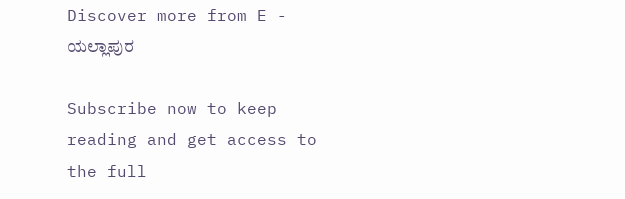Discover more from E - ಯಲ್ಲಾಪುರ

Subscribe now to keep reading and get access to the full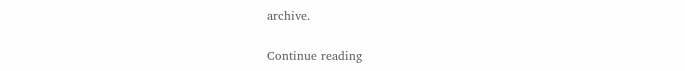archive.

Continue reading